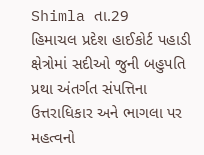Shimla તા.29
હિમાચલ પ્રદેશ હાઈકોર્ટ પહાડી ક્ષેત્રોમાં સદીઓ જુની બહુપતિ પ્રથા અંતર્ગત સંપત્તિના ઉત્તરાધિકાર અને ભાગલા પર મહત્વનો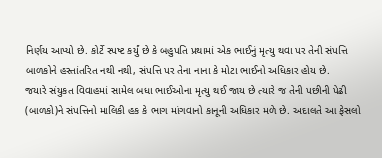નિર્ણય આપ્યો છે. કોર્ટે સ્પષ્ટ કર્યું છે કે બહુપતિ પ્રથામાં એક ભાઈનું મૃત્યુ થવા પર તેની સંપત્તિ બાળકોને હસ્તાંતરિત નથી નથી, સંપત્તિ પર તેના નાના કે મોટા ભાઈનો અધિકાર હોય છે.
જયારે સંયુકત વિવાહમાં સામેલ બધા ભાઈઓના મૃત્યુ થઈ જાય છે ત્યારે જ તેની પછીની પેઢી (બાળકો)ને સંપત્તિનો માલિકી હક કે ભાગ માંગવાનો કાનૂની અધિકાર મળે છે. અદાલતે આ ફેસલો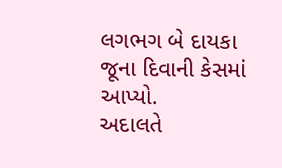લગભગ બે દાયકા જૂના દિવાની કેસમાં આપ્યો.
અદાલતે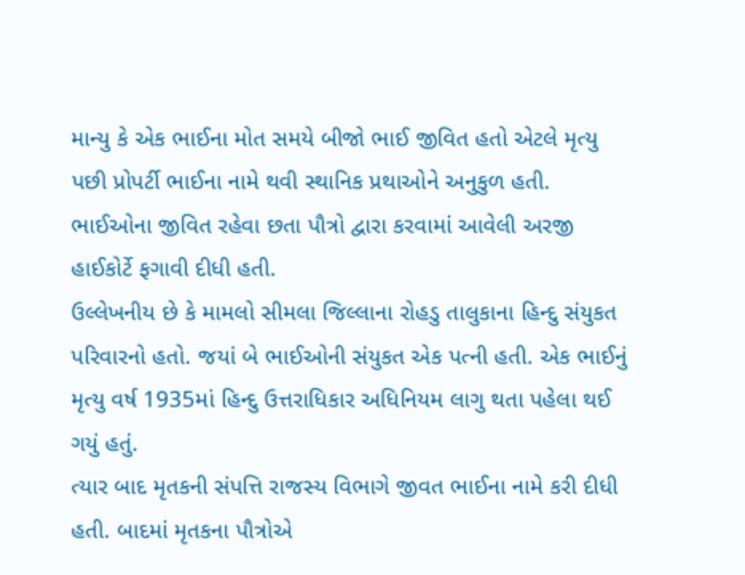માન્યુ કે એક ભાઈના મોત સમયે બીજો ભાઈ જીવિત હતો એટલે મૃત્યુ પછી પ્રોપર્ટી ભાઈના નામે થવી સ્થાનિક પ્રથાઓને અનુકુળ હતી. ભાઈઓના જીવિત રહેવા છતા પૌત્રો દ્વારા કરવામાં આવેલી અરજી હાઈકોર્ટે ફગાવી દીધી હતી.
ઉલ્લેખનીય છે કે મામલો સીમલા જિલ્લાના રોહડુ તાલુકાના હિન્દુ સંયુકત પરિવારનો હતો. જયાં બે ભાઈઓની સંયુકત એક પત્ની હતી. એક ભાઈનું મૃત્યુ વર્ષ 1935માં હિન્દુ ઉત્તરાધિકાર અધિનિયમ લાગુ થતા પહેલા થઈ ગયું હતું.
ત્યાર બાદ મૃતકની સંપત્તિ રાજસ્ય વિભાગે જીવત ભાઈના નામે કરી દીધી હતી. બાદમાં મૃતકના પૌત્રોએ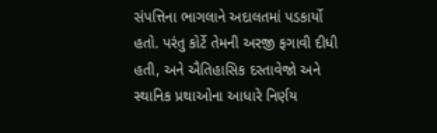સંપત્તિના ભાગલાને અદાલતમાં પડકાર્યો હતો. પરંતુ કોર્ટે તેમની અરજી ફગાવી દીધી હતી, અને ઐતિહાસિક દસ્તાવેજો અને સ્થાનિક પ્રથાઓના આધારે નિર્ણય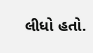લીધો હતો.